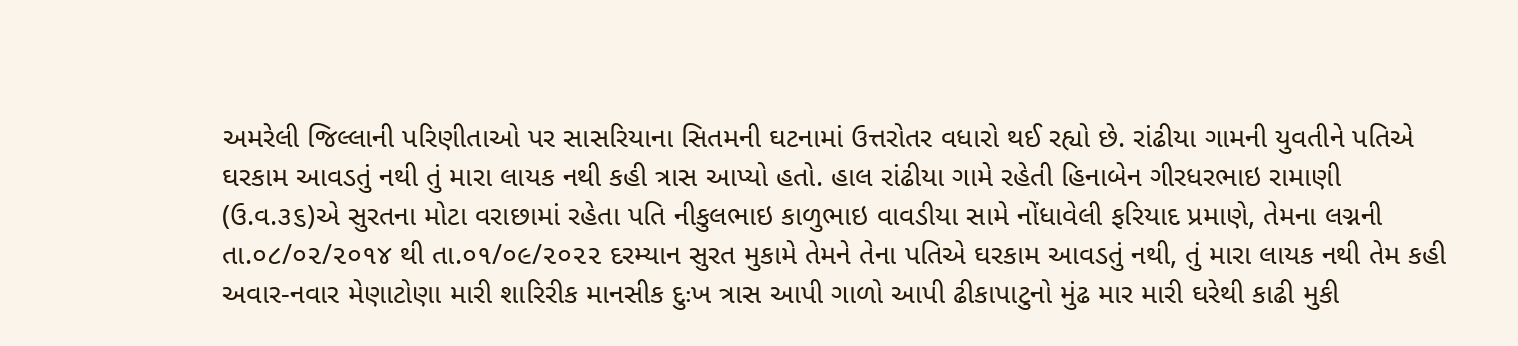અમરેલી જિલ્લાની પરિણીતાઓ પર સાસરિયાના સિતમની ઘટનામાં ઉત્તરોતર વધારો થઈ રહ્યો છે. રાંઢીયા ગામની યુવતીને પતિએ ઘરકામ આવડતું નથી તું મારા લાયક નથી કહી ત્રાસ આપ્યો હતો. હાલ રાંઢીયા ગામે રહેતી હિનાબેન ગીરધરભાઇ રામાણી (ઉ.વ.૩૬)એ સુરતના મોટા વરાછામાં રહેતા પતિ નીકુલભાઇ કાળુભાઇ વાવડીયા સામે નોંધાવેલી ફરિયાદ પ્રમાણે, તેમના લગ્નની તા.૦૮/૦૨/૨૦૧૪ થી તા.૦૧/૦૯/૨૦૨૨ દરમ્યાન સુરત મુકામે તેમને તેના પતિએ ઘરકામ આવડતું નથી, તું મારા લાયક નથી તેમ કહી અવાર-નવાર મેણાટોણા મારી શારિરીક માનસીક દુઃખ ત્રાસ આપી ગાળો આપી ઢીકાપાટુનો મુંઢ માર મારી ઘરેથી કાઢી મુકી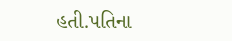હતી.પતિના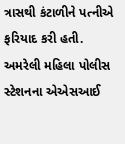ત્રાસથી કંટાળીને પત્નીએ ફરિયાદ કરી હતી. અમરેલી મહિલા પોલીસ સ્ટેશનના એએસઆઈ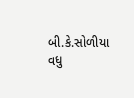બી.કે.સોળીયા વધુ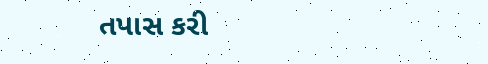તપાસ કરી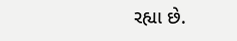રહ્યા છે.